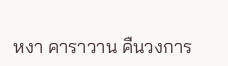หงา คาราวาน คืนวงการ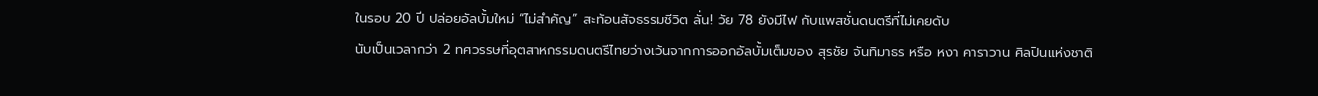ในรอบ 20 ปี ปล่อยอัลบั้มใหม่ “ไม่สำคัญ” สะท้อนสัจธรรมชีวิต ลั่น! วัย 78 ยังมีไฟ กับแพสชั่นดนตรีที่ไม่เคยดับ
นับเป็นเวลากว่า 2 ทศวรรษที่อุตสาหกรรมดนตรีไทยว่างเว้นจากการออกอัลบั้มเต็มของ สุรชัย จันทิมาธร หรือ หงา คาราวาน ศิลปินแห่งชาติ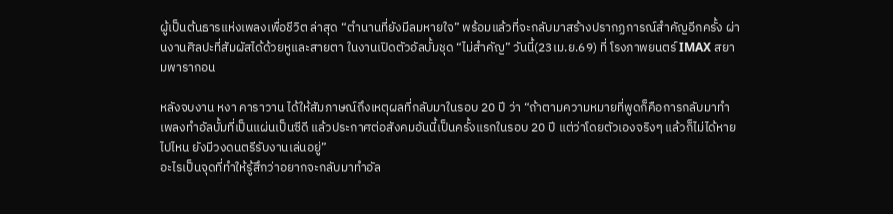ผู้เป็นต้นธารแห่งเพลงเพื่อชีวิต ล่าสุด “ตำนานที่ยังมีลมหายใจ” พร้อมแล้วที่จะกลับมาสร้างปรากฏการณ์สำคัญอีกครั้ง ผ่านงานศิลปะที่สัมผัสได้ด้วยหูและสายตา ในงานเปิดตัวอัลบั้มชุด “ไม่สำคัญ” วันนี้(23เม.ย.69) ที่ โรงภาพยนตร์ IMAX สยามพารากอน

หลังจบงาน หงา คาราวาน ได้ให้สัมภาษณ์ถึงเหตุผลที่กลับมาในรอบ 20 ปี ว่า “ถ้าตามความหมายที่พูดก็คือการกลับมาทำเพลงทำอัลบั้มที่เป็นแผ่นเป็นซีดี แล้วประกาศต่อสังคมอันนี้เป็นครั้งแรกในรอบ 20 ปี แต่ว่าโดยตัวเองจริงๆ แล้วก็ไม่ได้หายไปไหน ยังมีวงดนตรีรับงานเล่นอยู่”
อะไรเป็นจุดที่ทำให้รู้สึกว่าอยากจะกลับมาทำอัล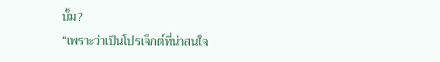บั้ม?
“เพราะว่าเป็นโปรเจ็กต์ที่น่าสนใจ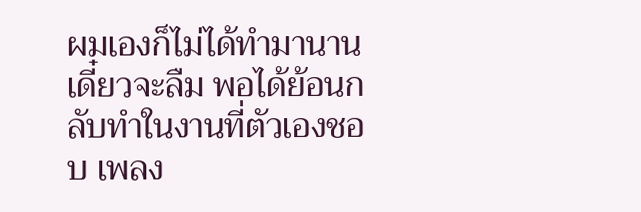ผมเองก็ไม่ได้ทำมานานเดี๋ยวจะลืม พอได้ย้อนกลับทำในงานที่ตัวเองชอบ เพลง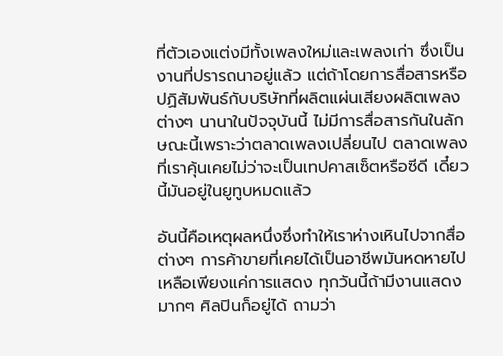ที่ตัวเองแต่งมีทั้งเพลงใหม่และเพลงเก่า ซึ่งเป็นงานที่ปรารถนาอยู่แล้ว แต่ถ้าโดยการสื่อสารหรือปฏิสัมพันธ์กับบริษัทที่ผลิตแผ่นเสียงผลิตเพลงต่างๆ นานาในปัจจุบันนี้ ไม่มีการสื่อสารกันในลักษณะนี้เพราะว่าตลาดเพลงเปลี่ยนไป ตลาดเพลงที่เราคุ้นเคยไม่ว่าจะเป็นเทปคาสเซ็ตหรือซีดี เดี๋ยวนี้มันอยู่ในยูทูบหมดแล้ว

อันนี้คือเหตุผลหนึ่งซึ่งทำให้เราห่างเหินไปจากสื่อต่างๆ การค้าขายที่เคยได้เป็นอาชีพมันหดหายไป เหลือเพียงแค่การแสดง ทุกวันนี้ถ้ามีงานแสดงมากๆ ศิลปินก็อยู่ได้ ถามว่า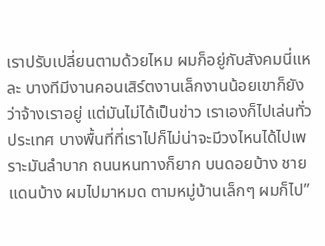เราปรับเปลี่ยนตามด้วยไหม ผมก็อยู่กับสังคมนี่แหละ บางทีมีงานคอนเสิร์ตงานเล็กงานน้อยเขาก็ยังว่าจ้างเราอยู่ แต่มันไม่ได้เป็นข่าว เราเองก็ไปเล่นทั่วประเทศ บางพื้นที่ที่เราไปก็ไม่น่าจะมีวงไหนได้ไปเพราะมันลำบาก ถนนหนทางก็ยาก บนดอยบ้าง ชายแดนบ้าง ผมไปมาหมด ตามหมู่บ้านเล็กๆ ผมก็ไป”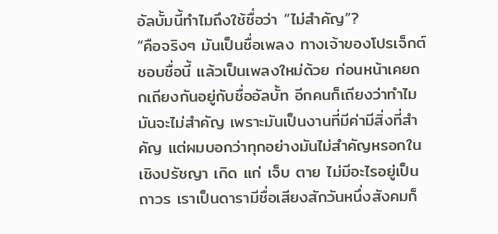อัลบั้มนี้ทำไมถึงใช้ชื่อว่า “ไม่สำคัญ”?
“คือจริงๆ มันเป็นชื่อเพลง ทางเจ้าของโปรเจ็กต์ชอบชื่อนี้ แล้วเป็นเพลงใหม่ด้วย ก่อนหน้าเคยถกเถียงกันอยู่กับชื่ออัลบั้ท อีกคนก็เถียงว่าทำไมมันจะไม่สำคัญ เพราะมันเป็นงานที่มีค่ามีสิ่งที่สำคัญ แต่ผมบอกว่าทุกอย่างมันไม่สำคัญหรอกในเชิงปรัชญา เกิด แก่ เจ็บ ตาย ไม่มีอะไรอยู่เป็นถาวร เราเป็นดารามีชื่อเสียงสักวันหนึ่งสังคมก็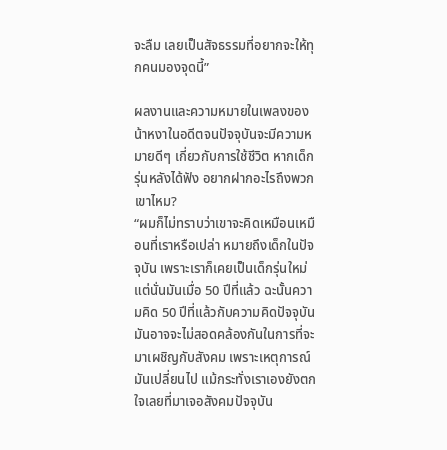จะลืม เลยเป็นสัจธรรมที่อยากจะให้ทุกคนมองจุดนี้”

ผลงานและความหมายในเพลงของน้าหงาในอดีตจนปัจจุบันจะมีความหมายดีๆ เกี่ยวกับการใช้ชีวิต หากเด็กรุ่นหลังได้ฟัง อยากฝากอะไรถึงพวกเขาไหม?
“ผมก็ไม่ทราบว่าเขาจะคิดเหมือนเหมือนที่เราหรือเปล่า หมายถึงเด็กในปัจจุบัน เพราะเราก็เคยเป็นเด็กรุ่นใหม่ แต่นั่นมันเมื่อ 50 ปีที่แล้ว ฉะนั้นความคิด 50 ปีที่แล้วกับความคิดปัจจุบันมันอาจจะไม่สอดคล้องกันในการที่จะมาเผชิญกับสังคม เพราะเหตุการณ์มันเปลี่ยนไป แม้กระทั่งเราเองยังตกใจเลยที่มาเจอสังคมปัจจุบัน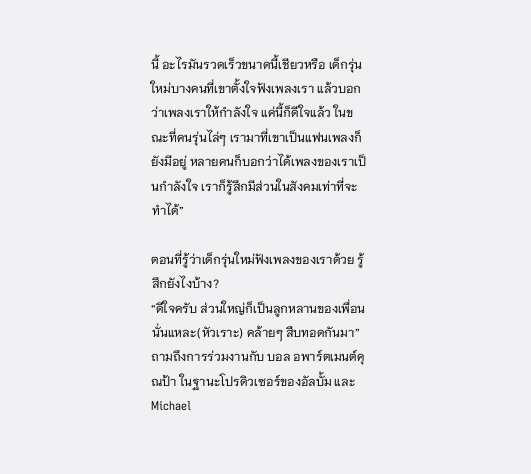นี้ อะไรมันรวดเร็วขนาดนี้เชียวหรือ เด็กรุ่นใหม่บางคนที่เขาตั้งใจฟังเพลงเรา แล้วบอกว่าเพลงเราให้กำลังใจ แค่นี้ก็ดีใจแล้ว ในขณะที่คนรุ่นไล่ๆ เรามาที่เขาเป็นแฟนเพลงก็ยังมีอยู่ หลายคนก็บอกว่าได้เพลงของเราเป็นกำลังใจ เราก็รู้สึกมีส่วนในสังคมเท่าที่จะทำได้”

ตอนที่รู้ว่าเด็กรุ่นใหม่ฟังเพลงของเราด้วย รู้สึกยังไงบ้าง?
“ดีใจครับ ส่วนใหญ่ก็เป็นลูกหลานของเพื่อนนั่นแหละ(หัวเราะ) คล้ายๆ สืบทอดกันมา”
ถามถึงการร่วมงานกับ บอล อพาร์ตเมนต์คุณป้า ในฐานะโปรดิวเซอร์ของอัลบั้ม และ Michael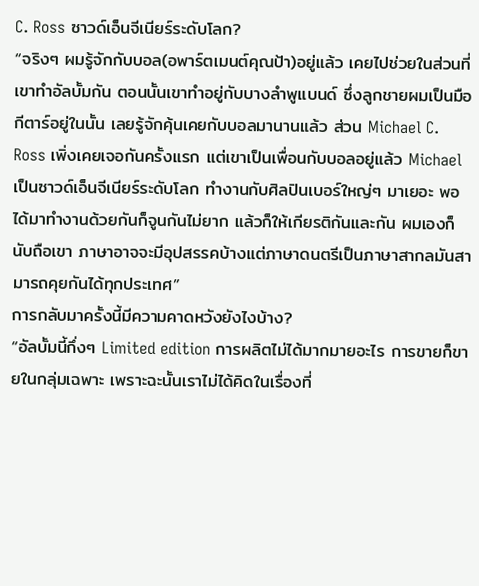C. Ross ซาวด์เอ็นจีเนียร์ระดับโลก?
“จริงๆ ผมรู้จักกับบอล(อพาร์ตเมนต์คุณป้า)อยู่แล้ว เคยไปช่วยในส่วนที่เขาทำอัลบั้มกัน ตอนนั้นเขาทำอยู่กับบางลำพูแบนด์ ซึ่งลูกชายผมเป็นมือกีตาร์อยู่ในนั้น เลยรู้จักคุ้นเคยกับบอลมานานแล้ว ส่วน Michael C. Ross เพิ่งเคยเจอกันครั้งแรก แต่เขาเป็นเพื่อนกับบอลอยู่แล้ว Michael เป็นซาวด์เอ็นจีเนียร์ระดับโลก ทำงานกับศิลปินเบอร์ใหญ่ๆ มาเยอะ พอได้มาทำงานด้วยกันก็จูนกันไม่ยาก แล้วก็ให้เกียรติกันและกัน ผมเองก็นับถือเขา ภาษาอาจจะมีอุปสรรคบ้างแต่ภาษาดนตรีเป็นภาษาสากลมันสามารถคุยกันได้ทุกประเทศ”
การกลับมาครั้งนี้มีความคาดหวังยังไงบ้าง?
“อัลบั้มนี้กึ่งๆ Limited edition การผลิตไม่ได้มากมายอะไร การขายก็ขายในกลุ่มเฉพาะ เพราะฉะนั้นเราไม่ได้คิดในเรื่องที่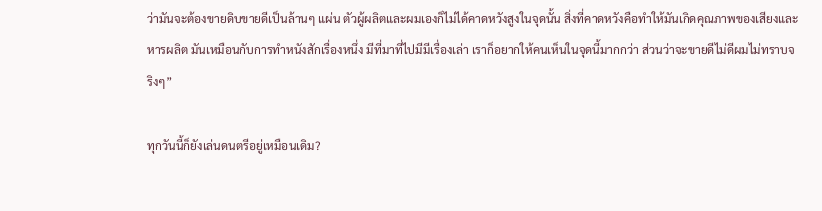ว่ามันจะต้องขายดิบขายดีเป็นล้านๆ แผ่น ตัวผู้ผลิตและผมเองก็ไม่ได้คาดหวังสูงในจุดนั้น สิ่งที่คาดหวังคือทำให้มันเกิดคุณภาพของเสียงและหารผลิต มันเหมือนกับการทำหนังสักเรื่องหนึ่ง มีที่มาที่ไปมีมีเรื่องเล่า เราก็อยากให้คนเห็นในจุดนี้มากกว่า ส่วนว่าจะขายดีไม่ดีผมไม่ทราบจริงๆ”

ทุกวันนี้ก็ยังเล่นดนตรีอยู่เหมือนเดิม?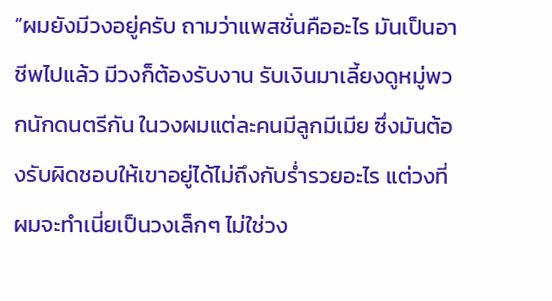“ผมยังมีวงอยู่ครับ ถามว่าแพสชั่นคืออะไร มันเป็นอาชีพไปแล้ว มีวงก็ต้องรับงาน รับเงินมาเลี้ยงดูหมู่พวกนักดนตรีกัน ในวงผมแต่ละคนมีลูกมีเมีย ซึ่งมันต้องรับผิดชอบให้เขาอยู่ได้ไม่ถึงกับร่ำรวยอะไร แต่วงที่ผมจะทำเนี่ยเป็นวงเล็กๆ ไม่ใช่วง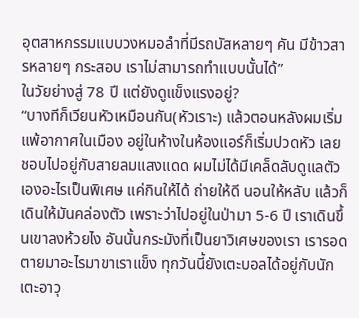อุตสาหกรรมแบบวงหมอลำที่มีรถบัสหลายๆ คัน มีข้าวสารหลายๆ กระสอบ เราไม่สามารถทำแบบนั้นได้”
ในวัยย่างสู่ 78 ปี แต่ยังดูแข็งแรงอยู่?
“บางทีก็เวียนหัวเหมือนกัน(หัวเราะ) แล้วตอนหลังผมเริ่มแพ้อากาศในเมือง อยู่ในห้างในห้องแอร์ก็เริ่มปวดหัว เลยชอบไปอยู่กับสายลมแสงแดด ผมไม่ได้มีเคล็ดลับดูแลตัวเองอะไรเป็นพิเศษ แค่กินให้ได้ ถ่ายให้ดี นอนให้หลับ แล้วก็เดินให้มันคล่องตัว เพราะว่าไปอยู่ในป่ามา 5-6 ปี เราเดินขึ้นเขาลงห้วยไง อันนั้นกระมังที่เป็นยาวิเศษของเรา เรารอดตายมาอะไรมาขาเราแข็ง ทุกวันนี้ยังเตะบอลได้อยู่กับนักเตะอาวุ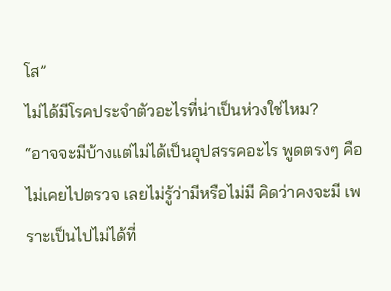โส”
ไม่ได้มีโรคประจำตัวอะไรที่น่าเป็นห่วงใช่ไหม?
“อาจจะมีบ้างแต่ไม่ได้เป็นอุปสรรคอะไร พูดตรงๆ คือไม่เคยไปตรวจ เลยไม่รู้ว่ามีหรือไม่มี คิดว่าคงจะมี เพราะเป็นไปไม่ได้ที่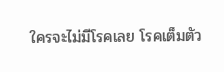ใครจะไม่มีโรคเลย โรคเต็มตัว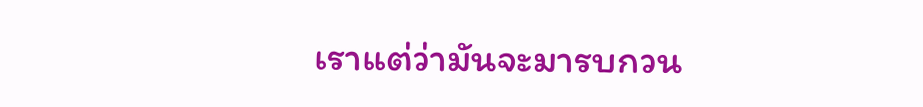เราแต่ว่ามันจะมารบกวน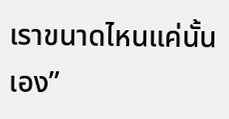เราขนาดไหนแค่นั้นเอง”